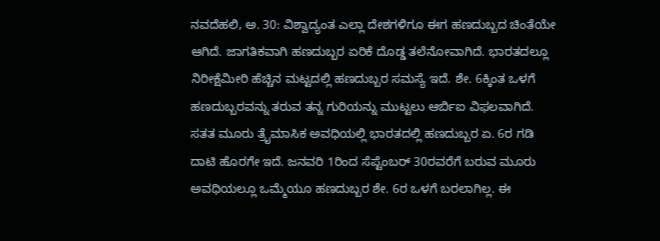ನವದೆಹಲಿ, ಅ. 30: ವಿಶ್ವಾದ್ಯಂತ ಎಲ್ಲಾ ದೇಶಗಳಿಗೂ ಈಗ ಹಣದುಬ್ಬದ ಚಿಂತೆಯೇ ಆಗಿದೆ. ಜಾಗತಿಕವಾಗಿ ಹಣದುಬ್ಬರ ಏರಿಕೆ ದೊಡ್ಡ ತಲೆನೋವಾಗಿದೆ. ಭಾರತದಲ್ಲೂ ನಿರೀಕ್ಷೆಮೀರಿ ಹೆಚ್ಚಿನ ಮಟ್ಟದಲ್ಲಿ ಹಣದುಬ್ಬರ ಸಮಸ್ಯೆ ಇದೆ. ಶೇ. 6ಕ್ಕಿಂತ ಒಳಗೆ ಹಣದುಬ್ಬರವನ್ನು ತರುವ ತನ್ನ ಗುರಿಯನ್ನು ಮುಟ್ಟಲು ಆರ್ಬಿಐ ವಿಫಲವಾಗಿದೆ.
ಸತತ ಮೂರು ತ್ರೈಮಾಸಿಕ ಅವಧಿಯಲ್ಲಿ ಭಾರತದಲ್ಲಿ ಹಣದುಬ್ಬರ ಏ. 6ರ ಗಡಿ ದಾಟಿ ಹೊರಗೇ ಇದೆ. ಜನವರಿ 1ರಿಂದ ಸೆಪ್ಟೆಂಬರ್ 30ರವರೆಗೆ ಬರುವ ಮೂರು ಅವಧಿಯಲ್ಲೂ ಒಮ್ಮೆಯೂ ಹಣದುಬ್ಬರ ಶೇ. 6ರ ಒಳಗೆ ಬರಲಾಗಿಲ್ಲ. ಈ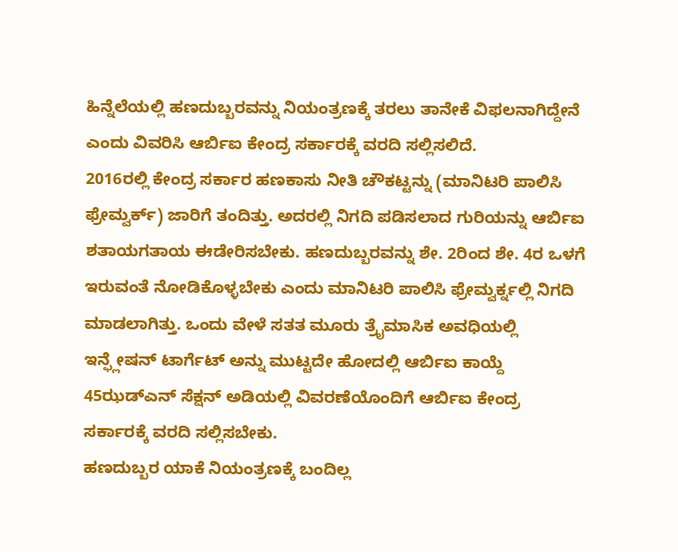ಹಿನ್ನೆಲೆಯಲ್ಲಿ ಹಣದುಬ್ಬರವನ್ನು ನಿಯಂತ್ರಣಕ್ಕೆ ತರಲು ತಾನೇಕೆ ವಿಫಲನಾಗಿದ್ದೇನೆ ಎಂದು ವಿವರಿಸಿ ಆರ್ಬಿಐ ಕೇಂದ್ರ ಸರ್ಕಾರಕ್ಕೆ ವರದಿ ಸಲ್ಲಿಸಲಿದೆ.
2016ರಲ್ಲಿ ಕೇಂದ್ರ ಸರ್ಕಾರ ಹಣಕಾಸು ನೀತಿ ಚೌಕಟ್ಟನ್ನು (ಮಾನಿಟರಿ ಪಾಲಿಸಿ ಫ್ರೇಮ್ವರ್ಕ್) ಜಾರಿಗೆ ತಂದಿತ್ತು. ಅದರಲ್ಲಿ ನಿಗದಿ ಪಡಿಸಲಾದ ಗುರಿಯನ್ನು ಆರ್ಬಿಐ ಶತಾಯಗತಾಯ ಈಡೇರಿಸಬೇಕು. ಹಣದುಬ್ಬರವನ್ನು ಶೇ. 2ರಿಂದ ಶೇ. 4ರ ಒಳಗೆ ಇರುವಂತೆ ನೋಡಿಕೊಳ್ಳಬೇಕು ಎಂದು ಮಾನಿಟರಿ ಪಾಲಿಸಿ ಫ್ರೇಮ್ವರ್ಕ್ನಲ್ಲಿ ನಿಗದಿ ಮಾಡಲಾಗಿತ್ತು. ಒಂದು ವೇಳೆ ಸತತ ಮೂರು ತ್ರೈಮಾಸಿಕ ಅವಧಿಯಲ್ಲಿ ಇನ್ಫ್ಲೇಷನ್ ಟಾರ್ಗೆಟ್ ಅನ್ನು ಮುಟ್ಟದೇ ಹೋದಲ್ಲಿ ಆರ್ಬಿಐ ಕಾಯ್ದೆ 45ಝಡ್ಎನ್ ಸೆಕ್ಷನ್ ಅಡಿಯಲ್ಲಿ ವಿವರಣೆಯೊಂದಿಗೆ ಆರ್ಬಿಐ ಕೇಂದ್ರ ಸರ್ಕಾರಕ್ಕೆ ವರದಿ ಸಲ್ಲಿಸಬೇಕು.
ಹಣದುಬ್ಬರ ಯಾಕೆ ನಿಯಂತ್ರಣಕ್ಕೆ ಬಂದಿಲ್ಲ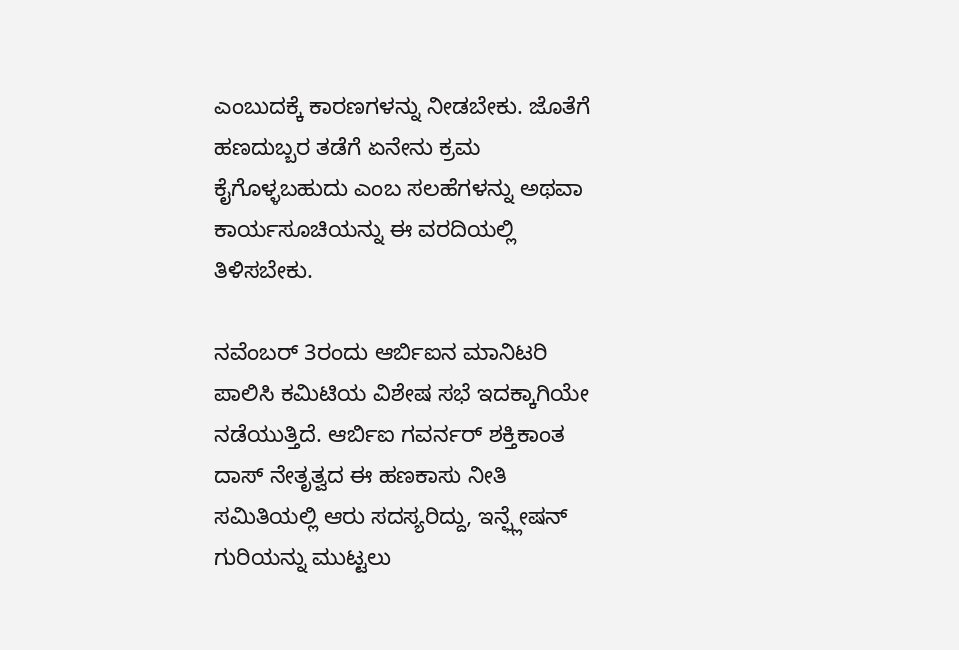ಎಂಬುದಕ್ಕೆ ಕಾರಣಗಳನ್ನು ನೀಡಬೇಕು. ಜೊತೆಗೆ ಹಣದುಬ್ಬರ ತಡೆಗೆ ಏನೇನು ಕ್ರಮ ಕೈಗೊಳ್ಳಬಹುದು ಎಂಬ ಸಲಹೆಗಳನ್ನು ಅಥವಾ ಕಾರ್ಯಸೂಚಿಯನ್ನು ಈ ವರದಿಯಲ್ಲಿ ತಿಳಿಸಬೇಕು.

ನವೆಂಬರ್ 3ರಂದು ಆರ್ಬಿಐನ ಮಾನಿಟರಿ ಪಾಲಿಸಿ ಕಮಿಟಿಯ ವಿಶೇಷ ಸಭೆ ಇದಕ್ಕಾಗಿಯೇ ನಡೆಯುತ್ತಿದೆ. ಆರ್ಬಿಐ ಗವರ್ನರ್ ಶಕ್ತಿಕಾಂತ ದಾಸ್ ನೇತೃತ್ವದ ಈ ಹಣಕಾಸು ನೀತಿ ಸಮಿತಿಯಲ್ಲಿ ಆರು ಸದಸ್ಯರಿದ್ದು, ಇನ್ಫ್ಲೇಷನ್ ಗುರಿಯನ್ನು ಮುಟ್ಟಲು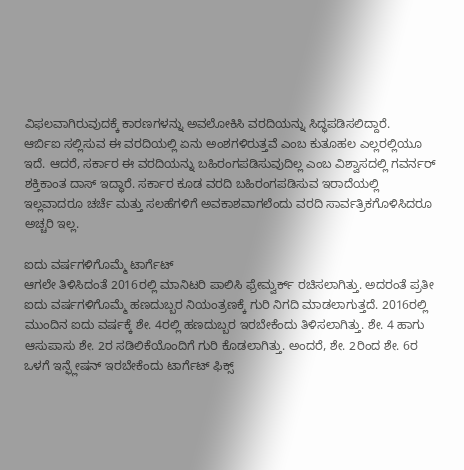ವಿಫಲವಾಗಿರುವುದಕ್ಕೆ ಕಾರಣಗಳನ್ನು ಅವಲೋಕಿಸಿ ವರದಿಯನ್ನು ಸಿದ್ಧಪಡಿಸಲಿದ್ದಾರೆ.
ಆರ್ಬಿಐ ಸಲ್ಲಿಸುವ ಈ ವರದಿಯಲ್ಲಿ ಏನು ಅಂಶಗಳಿರುತ್ತವೆ ಎಂಬ ಕುತೂಹಲ ಎಲ್ಲರಲ್ಲಿಯೂ ಇದೆ. ಆದರೆ, ಸರ್ಕಾರ ಈ ವರದಿಯನ್ನು ಬಹಿರಂಗಪಡಿಸುವುದಿಲ್ಲ ಎಂಬ ವಿಶ್ವಾಸದಲ್ಲಿ ಗವರ್ನರ್ ಶಕ್ತಿಕಾಂತ ದಾಸ್ ಇದ್ಧಾರೆ. ಸರ್ಕಾರ ಕೂಡ ವರದಿ ಬಹಿರಂಗಪಡಿಸುವ ಇರಾದೆಯಲ್ಲಿ ಇಲ್ಲವಾದರೂ ಚರ್ಚೆ ಮತ್ತು ಸಲಹೆಗಳಿಗೆ ಅವಕಾಶವಾಗಲೆಂದು ವರದಿ ಸಾರ್ವತ್ರಿಕಗೊಳಿಸಿದರೂ ಅಚ್ಚರಿ ಇಲ್ಲ.

ಐದು ವರ್ಷಗಳಿಗೊಮ್ಮೆ ಟಾರ್ಗೆಟ್
ಆಗಲೇ ತಿಳಿಸಿದಂತೆ 2016ರಲ್ಲಿ ಮಾನಿಟರಿ ಪಾಲಿಸಿ ಫ್ರೇಮ್ವರ್ಕ್ ರಚಿಸಲಾಗಿತ್ತು. ಅದರಂತೆ ಪ್ರತೀ ಐದು ವರ್ಷಗಳಿಗೊಮ್ಮೆ ಹಣದುಬ್ಬರ ನಿಯಂತ್ರಣಕ್ಕೆ ಗುರಿ ನಿಗದಿ ಮಾಡಲಾಗುತ್ತದೆ. 2016ರಲ್ಲಿ ಮುಂದಿನ ಐದು ವರ್ಷಕ್ಕೆ ಶೇ. 4ರಲ್ಲಿ ಹಣದುಬ್ಬರ ಇರಬೇಕೆಂದು ತಿಳಿಸಲಾಗಿತ್ತು. ಶೇ. 4 ಹಾಗು ಆಸುಪಾಸು ಶೇ. 2ರ ಸಡಿಲಿಕೆಯೊಂದಿಗೆ ಗುರಿ ಕೊಡಲಾಗಿತ್ತು. ಅಂದರೆ, ಶೇ. 2ರಿಂದ ಶೇ. 6ರ ಒಳಗೆ ಇನ್ಫ್ಲೇಷನ್ ಇರಬೇಕೆಂದು ಟಾರ್ಗೆಟ್ ಫಿಕ್ಸ್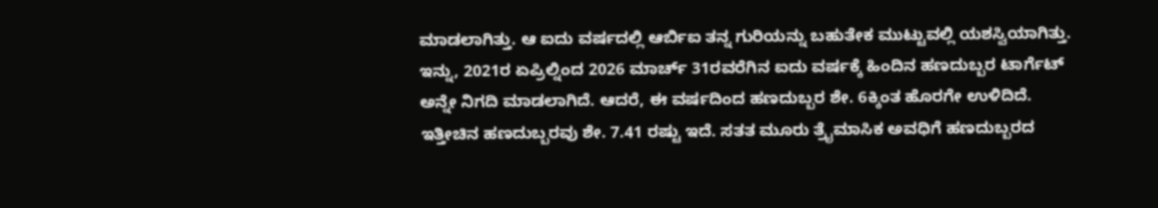ಮಾಡಲಾಗಿತ್ತು. ಆ ಐದು ವರ್ಷದಲ್ಲಿ ಆರ್ಬಿಐ ತನ್ನ ಗುರಿಯನ್ನು ಬಹುತೇಕ ಮುಟ್ಟುವಲ್ಲಿ ಯಶಸ್ವಿಯಾಗಿತ್ತು.
ಇನ್ನು, 2021ರ ಏಪ್ರಿಲ್ನಿಂದ 2026 ಮಾರ್ಚ್ 31ರವರೆಗಿನ ಐದು ವರ್ಷಕ್ಕೆ ಹಿಂದಿನ ಹಣದುಬ್ಬರ ಟಾರ್ಗೆಟ್ ಅನ್ನೇ ನಿಗದಿ ಮಾಡಲಾಗಿದೆ. ಆದರೆ, ಈ ವರ್ಷದಿಂದ ಹಣದುಬ್ಬರ ಶೇ. 6ಕ್ಕಿಂತ ಹೊರಗೇ ಉಳಿದಿದೆ. ಇತ್ತೀಚಿನ ಹಣದುಬ್ಬರವು ಶೇ. 7.41 ರಷ್ಟು ಇದೆ. ಸತತ ಮೂರು ತ್ರೈಮಾಸಿಕ ಅವಧಿಗೆ ಹಣದುಬ್ಬರದ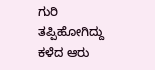ಗುರಿ ತಪ್ಪಿಹೋಗಿದ್ದು ಕಳೆದ ಆರು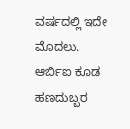ವರ್ಷದಲ್ಲಿ ಇದೇ ಮೊದಲು.
ಆರ್ಬಿಐ ಕೂಡ ಹಣದುಬ್ಬರ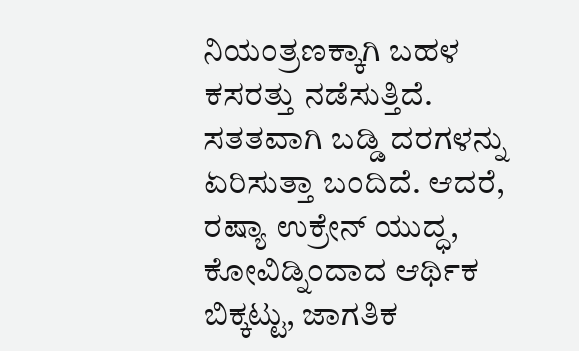ನಿಯಂತ್ರಣಕ್ಕಾಗಿ ಬಹಳ ಕಸರತ್ತು ನಡೆಸುತ್ತಿದೆ. ಸತತವಾಗಿ ಬಡ್ಡಿ ದರಗಳನ್ನು ಏರಿಸುತ್ತಾ ಬಂದಿದೆ. ಆದರೆ, ರಷ್ಯಾ ಉಕ್ರೇನ್ ಯುದ್ಧ, ಕೋವಿಡ್ನಿಂದಾದ ಆರ್ಥಿಕ ಬಿಕ್ಕಟ್ಟು, ಜಾಗತಿಕ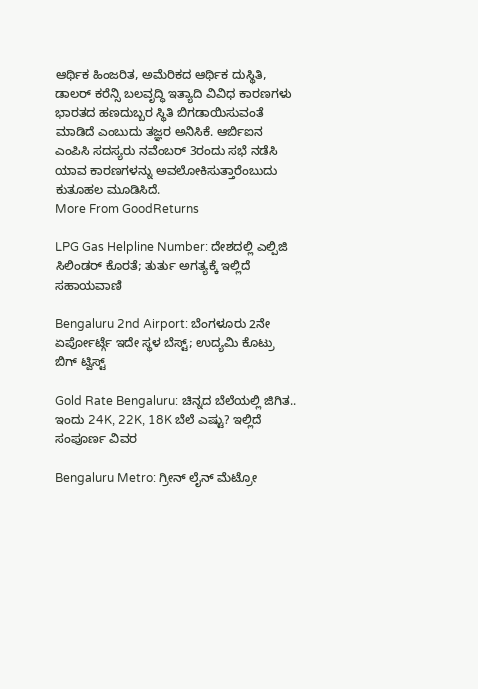ಆರ್ಥಿಕ ಹಿಂಜರಿತ, ಅಮೆರಿಕದ ಆರ್ಥಿಕ ದುಸ್ಥಿತಿ, ಡಾಲರ್ ಕರೆನ್ಸಿ ಬಲವೃದ್ಧಿ ಇತ್ಯಾದಿ ವಿವಿಧ ಕಾರಣಗಳು ಭಾರತದ ಹಣದುಬ್ಬರ ಸ್ಥಿತಿ ಬಿಗಡಾಯಿಸುವಂತೆ ಮಾಡಿದೆ ಎಂಬುದು ತಜ್ಞರ ಅನಿಸಿಕೆ. ಆರ್ಬಿಐನ ಎಂಪಿಸಿ ಸದಸ್ಯರು ನವೆಂಬರ್ 3ರಂದು ಸಭೆ ನಡೆಸಿ ಯಾವ ಕಾರಣಗಳನ್ನು ಅವಲೋಕಿಸುತ್ತಾರೆಂಬುದು ಕುತೂಹಲ ಮೂಡಿಸಿದೆ.
More From GoodReturns

LPG Gas Helpline Number: ದೇಶದಲ್ಲಿ ಎಲ್ಪಿಜಿ ಸಿಲಿಂಡರ್ ಕೊರತೆ; ತುರ್ತು ಅಗತ್ಯಕ್ಕೆ ಇಲ್ಲಿದೆ ಸಹಾಯವಾಣಿ

Bengaluru 2nd Airport: ಬೆಂಗಳೂರು 2ನೇ ಏರ್ಪೋರ್ಟ್ಗೆ ಇದೇ ಸ್ಥಳ ಬೆಸ್ಟ್; ಉದ್ಯಮಿ ಕೊಟ್ರು ಬಿಗ್ ಟ್ವಿಸ್ಟ್

Gold Rate Bengaluru: ಚಿನ್ನದ ಬೆಲೆಯಲ್ಲಿ ಜಿಗಿತ.. ಇಂದು 24K, 22K, 18K ಬೆಲೆ ಎಷ್ಟು? ಇಲ್ಲಿದೆ ಸಂಪೂರ್ಣ ವಿವರ

Bengaluru Metro: ಗ್ರೀನ್ ಲೈನ್ ಮೆಟ್ರೋ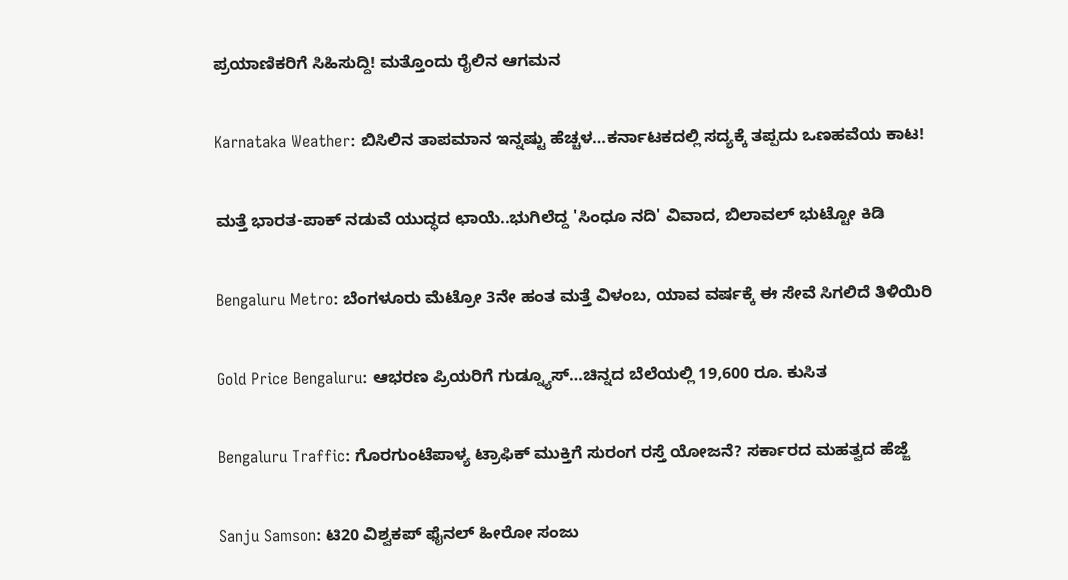ಪ್ರಯಾಣಿಕರಿಗೆ ಸಿಹಿಸುದ್ದಿ! ಮತ್ತೊಂದು ರೈಲಿನ ಆಗಮನ

Karnataka Weather: ಬಿಸಿಲಿನ ತಾಪಮಾನ ಇನ್ನಷ್ಟು ಹೆಚ್ಚಳ…ಕರ್ನಾಟಕದಲ್ಲಿ ಸದ್ಯಕ್ಕೆ ತಪ್ಪದು ಒಣಹವೆಯ ಕಾಟ!

ಮತ್ತೆ ಭಾರತ-ಪಾಕ್ ನಡುವೆ ಯುದ್ಧದ ಛಾಯೆ..ಭುಗಿಲೆದ್ದ 'ಸಿಂಧೂ ನದಿ' ವಿವಾದ, ಬಿಲಾವಲ್ ಭುಟ್ಟೋ ಕಿಡಿ

Bengaluru Metro: ಬೆಂಗಳೂರು ಮೆಟ್ರೋ 3ನೇ ಹಂತ ಮತ್ತೆ ವಿಳಂಬ, ಯಾವ ವರ್ಷಕ್ಕೆ ಈ ಸೇವೆ ಸಿಗಲಿದೆ ತಿಳಿಯಿರಿ

Gold Price Bengaluru: ಆಭರಣ ಪ್ರಿಯರಿಗೆ ಗುಡ್ನ್ಯೂಸ್…ಚಿನ್ನದ ಬೆಲೆಯಲ್ಲಿ 19,600 ರೂ. ಕುಸಿತ

Bengaluru Traffic: ಗೊರಗುಂಟೆಪಾಳ್ಯ ಟ್ರಾಫಿಕ್ ಮುಕ್ತಿಗೆ ಸುರಂಗ ರಸ್ತೆ ಯೋಜನೆ? ಸರ್ಕಾರದ ಮಹತ್ವದ ಹೆಜ್ಜೆ

Sanju Samson: ಟಿ20 ವಿಶ್ವಕಪ್ ಫೈನಲ್ ಹೀರೋ ಸಂಜು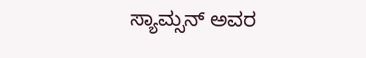ಸ್ಯಾಮ್ಸನ್ ಅವರ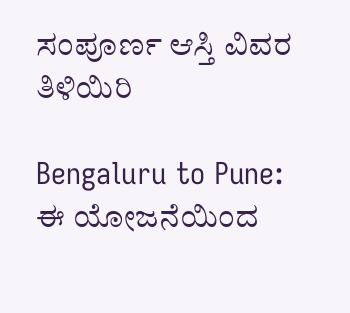ಸಂಪೂರ್ಣ ಆಸ್ತಿ ವಿವರ ತಿಳಿಯಿರಿ

Bengaluru to Pune: ಈ ಯೋಜನೆಯಿಂದ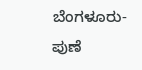ಬೆಂಗಳೂರು-ಪುಣೆ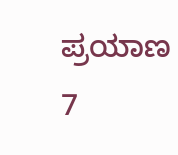ಪ್ರಯಾಣ 7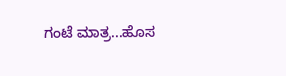ಗಂಟೆ ಮಾತ್ರ...ಹೊಸ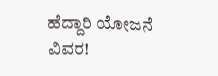ಹೆದ್ದಾರಿ ಯೋಜನೆ ವಿವರ!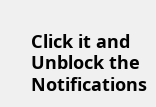Click it and Unblock the Notifications